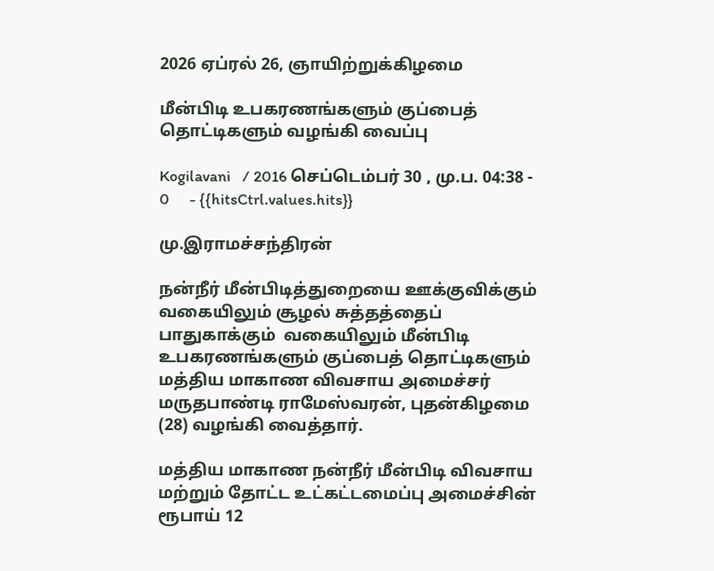2026 ஏப்ரல் 26, ஞாயிற்றுக்கிழமை

மீன்பிடி உபகரணங்களும் குப்பைத் தொட்டிகளும் வழங்கி வைப்பு

Kogilavani   / 2016 செப்டெம்பர் 30 , மு.ப. 04:38 - 0     - {{hitsCtrl.values.hits}}

மு.இராமச்சந்திரன்

நன்நீர் மீன்பிடித்துறையை ஊக்குவிக்கும் வகையிலும் சூழல் சுத்தத்தைப் பாதுகாக்கும்  வகையிலும் மீன்பிடி உபகரணங்களும் குப்பைத் தொட்டிகளும் மத்திய மாகாண விவசாய அமைச்சர் மருதபாண்டி ராமேஸ்வரன், புதன்கிழமை (28) வழங்கி வைத்தார்.

மத்திய மாகாண நன்நீர் மீன்பிடி விவசாய மற்றும் தோட்ட உட்கட்டமைப்பு அமைச்சின் ரூபாய் 12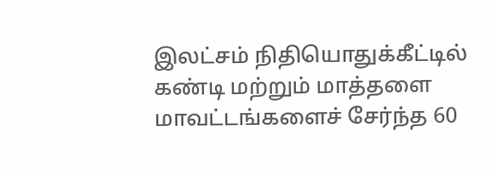இலட்சம் நிதியொதுக்கீட்டில் கண்டி மற்றும் மாத்தளை மாவட்டங்களைச் சேர்ந்த 60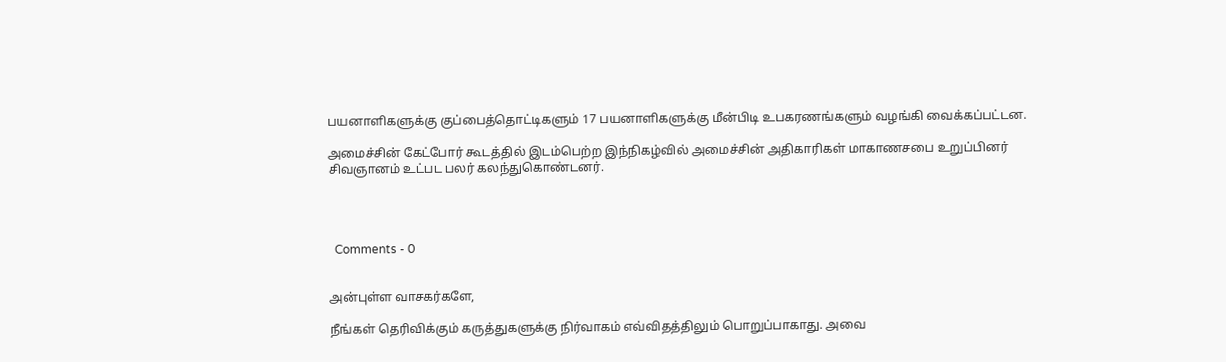பயனாளிகளுக்கு குப்பைத்தொட்டிகளும் 17 பயனாளிகளுக்கு மீன்பிடி உபகரணங்களும் வழங்கி வைக்கப்பட்டன.

அமைச்சின் கேட்போர் கூடத்தில் இடம்பெற்ற இந்நிகழ்வில் அமைச்சின் அதிகாரிகள் மாகாணசபை உறுப்பினர் சிவஞானம் உட்பட பலர் கலந்துகொண்டனர்.




  Comments - 0


அன்புள்ள வாசகர்களே,

நீங்கள் தெரிவிக்கும் கருத்துகளுக்கு நிர்வாகம் எவ்விதத்திலும் பொறுப்பாகாது. அவை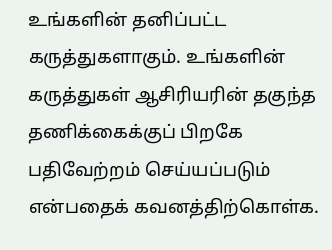உங்களின் தனிப்பட்ட கருத்துகளாகும். உங்களின் கருத்துகள் ஆசிரியரின் தகுந்த தணிக்கைக்குப் பிறகே பதிவேற்றம் செய்யப்படும் என்பதைக் கவனத்திற்கொள்க.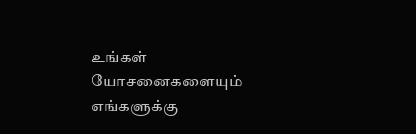உங்கள் யோசனைகளையும் எங்களுக்கு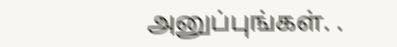அனுப்புங்கள். .